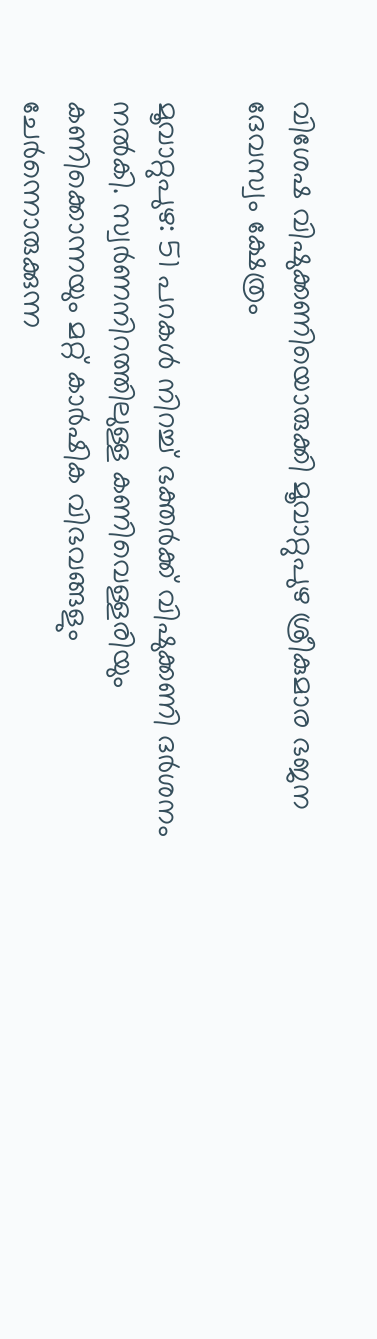വിശേഷ വിഷുക്കണിയൊരുക്കി മൂവാറ്റുപുഴ ശ്രീകുമാര ഭജന ദേവസ്വം ക്ഷേത്രം

മൂവാറ്റുപുഴ: 51 പറകൾ നിറച്ച് ഭക്തർക്ക് വിഷുക്കണി ദർശനം നൽകി. സ്വർണനിറത്തിലുള്ള കണിവെള്ളരിയും കണിക്കൊന്നയും മറ്റ് കാർഷിക വിഭവങ്ങളും ചേർന്നൊരുക്കുന്ന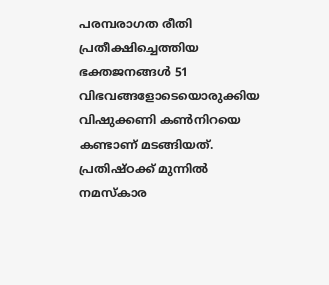പരമ്പരാഗത രീതി പ്രതീക്ഷിച്ചെത്തിയ ഭക്തജനങ്ങൾ 51 വിഭവങ്ങളോടെയൊരുക്കിയ വിഷുക്കണി കൺനിറയെ കണ്ടാണ് മടങ്ങിയത്. പ്രതിഷ്ഠക്ക് മുന്നിൽ നമസ്കാര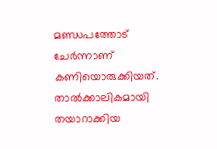മണ്ഡപത്തോട് ചേർന്നാണ് കണിയൊരുക്കിയത്. താൽക്കാലികമായി തയാറാക്കിയ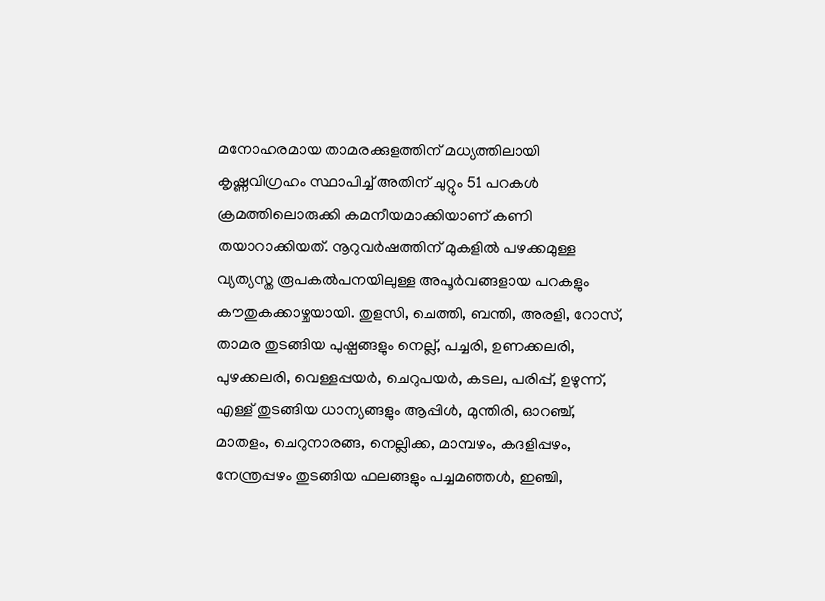മനോഹരമായ താമരക്കുളത്തിന് മധ്യത്തിലായി കൃഷ്ണവിഗ്രഹം സ്ഥാപിച്ച് അതിന് ചുറ്റും 51 പറകൾ ക്രമത്തിലൊരുക്കി കമനീയമാക്കിയാണ് കണി തയാറാക്കിയത്. നൂറുവർഷത്തിന് മുകളിൽ പഴക്കമുള്ള വ്യത്യസ്ത രൂപകൽപനയിലുള്ള അപൂർവങ്ങളായ പറകളും കൗതുകക്കാഴ്ചയായി. തുളസി, ചെത്തി, ബന്തി, അരളി, റോസ്, താമര തുടങ്ങിയ പുഷ്പങ്ങളും നെല്ല്, പച്ചരി, ഉണക്കലരി, പുഴക്കലരി, വെള്ളപ്പയർ, ചെറുപയർ, കടല, പരിപ്പ്, ഉഴുന്ന്, എള്ള് തുടങ്ങിയ ധാന്യങ്ങളും ആപ്പിൾ, മുന്തിരി, ഓറഞ്ച്, മാതളം, ചെറുനാരങ്ങ, നെല്ലിക്ക, മാമ്പഴം, കദളിപ്പഴം, നേന്ത്രപ്പഴം തുടങ്ങിയ ഫലങ്ങളും പച്ചമഞ്ഞൾ, ഇഞ്ചി,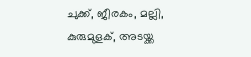ചുക്ക്, ജീരകം, മല്ലി, കുരുമുളക്, അടയ്ക്ക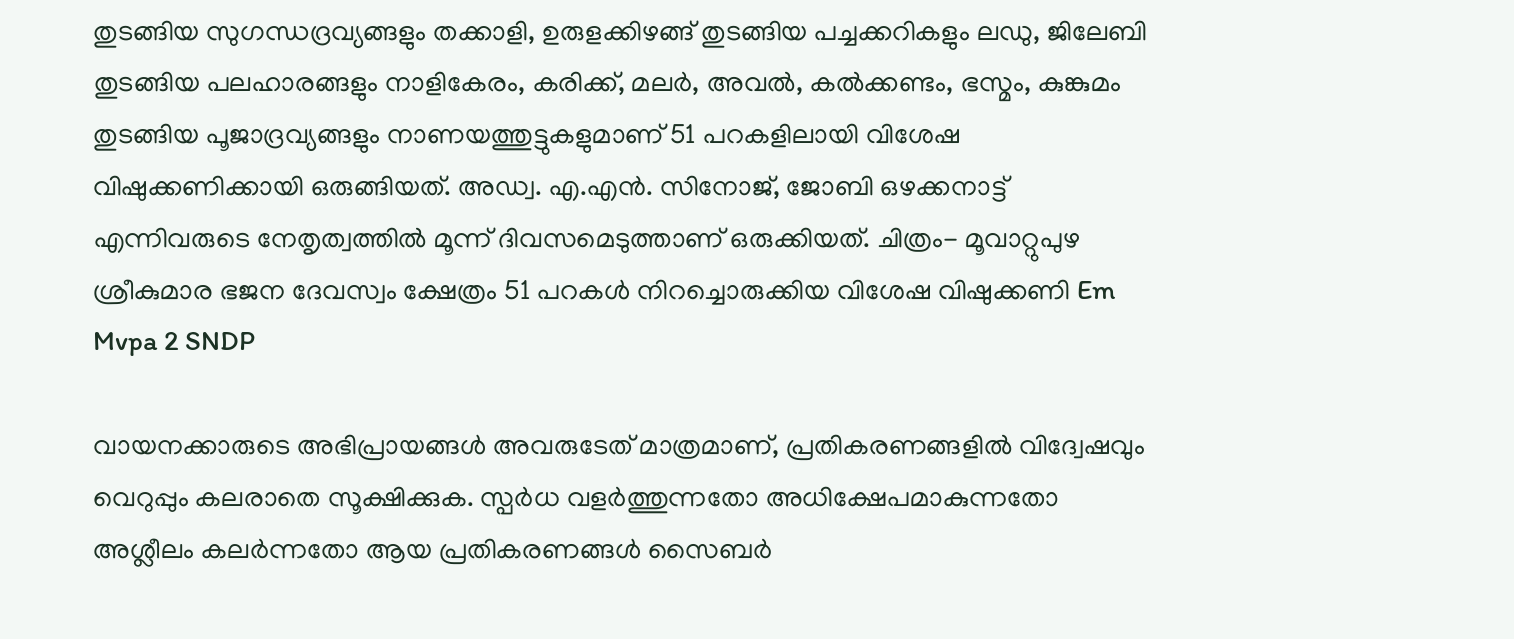തുടങ്ങിയ സുഗന്ധദ്രവ്യങ്ങളും തക്കാളി, ഉരുളക്കിഴങ്ങ് തുടങ്ങിയ പച്ചക്കറികളും ലഡു, ജിലേബി തുടങ്ങിയ പലഹാരങ്ങളും നാളികേരം, കരിക്ക്, മലർ, അവൽ, കൽക്കണ്ടം, ഭസ്മം, കുങ്കുമം തുടങ്ങിയ പൂജാദ്രവ്യങ്ങളും നാണയത്തുട്ടുകളുമാണ് 51 പറകളിലായി വിശേഷ വിഷുക്കണിക്കായി ഒരുങ്ങിയത്. അഡ്വ. എ.എൻ. സിനോജ്, ജോബി ഒഴക്കനാട്ട് എന്നിവരുടെ നേതൃത്വത്തിൽ മൂന്ന് ദിവസമെടുത്താണ് ഒരുക്കിയത്. ചിത്രം- മൂവാറ്റുപുഴ ശ്രീകുമാര ഭജന ദേവസ്വം ക്ഷേത്രം 51 പറകൾ നിറച്ചൊരുക്കിയ വിശേഷ വിഷുക്കണി Em Mvpa 2 SNDP

വായനക്കാരുടെ അഭിപ്രായങ്ങള്‍ അവരുടേത് മാത്രമാണ്, പ്രതികരണങ്ങളിൽ വിദ്വേഷവും വെറുപ്പും കലരാതെ സൂക്ഷിക്കുക. സ്പർധ വളർത്തുന്നതോ അധിക്ഷേപമാകുന്നതോ അശ്ലീലം കലർന്നതോ ആയ പ്രതികരണങ്ങൾ സൈബർ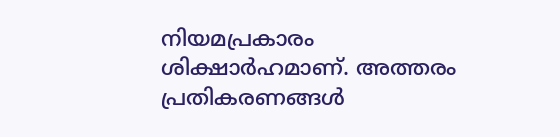നിയമപ്രകാരം ശിക്ഷാർഹമാണ്. അത്തരം പ്രതികരണങ്ങൾ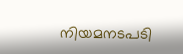നിയമനടപടി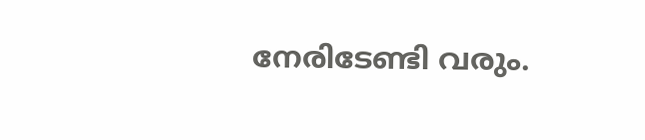നേരിടേണ്ടി വരും.